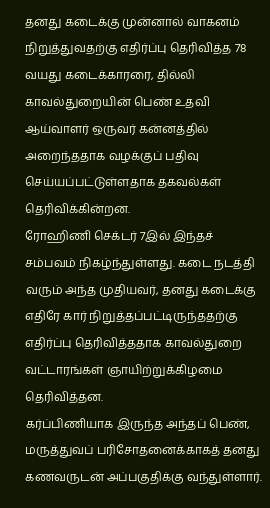தனது கடைக்கு முன்னால் வாகனம் நிறுத்துவதற்கு எதிர்ப்பு தெரிவித்த 78 வயது கடைக்காரரை, தில்லி காவல்துறையின் பெண் உதவி ஆய்வாளர் ஒருவர் கன்னத்தில் அறைந்ததாக வழக்குப் பதிவு செய்யப்பட்டுள்ளதாக தகவல்கள் தெரிவிக்கின்றன.
ரோஹிணி செக்டர் 7இல் இந்தச் சம்பவம் நிகழ்ந்துள்ளது. கடை நடத்தி வரும் அந்த முதியவர், தனது கடைக்கு எதிரே கார் நிறுத்தப்பட்டிருந்ததற்கு எதிர்ப்பு தெரிவித்ததாக காவல்துறை வட்டாரங்கள் ஞாயிற்றுக்கிழமை தெரிவித்தன.
கர்ப்பிணியாக இருந்த அந்தப் பெண், மருத்துவப் பரிசோதனைக்காகத் தனது கணவருடன் அப்பகுதிக்கு வந்துள்ளார்.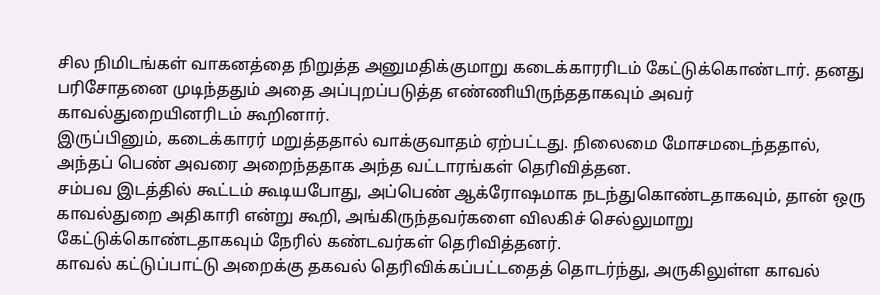சில நிமிடங்கள் வாகனத்தை நிறுத்த அனுமதிக்குமாறு கடைக்காரரிடம் கேட்டுக்கொண்டார். தனது பரிசோதனை முடிந்ததும் அதை அப்புறப்படுத்த எண்ணியிருந்ததாகவும் அவர் காவல்துறையினரிடம் கூறினார்.
இருப்பினும், கடைக்காரர் மறுத்ததால் வாக்குவாதம் ஏற்பட்டது. நிலைமை மோசமடைந்ததால், அந்தப் பெண் அவரை அறைந்ததாக அந்த வட்டாரங்கள் தெரிவித்தன.
சம்பவ இடத்தில் கூட்டம் கூடியபோது, அப்பெண் ஆக்ரோஷமாக நடந்துகொண்டதாகவும், தான் ஒரு காவல்துறை அதிகாரி என்று கூறி, அங்கிருந்தவர்களை விலகிச் செல்லுமாறு கேட்டுக்கொண்டதாகவும் நேரில் கண்டவர்கள் தெரிவித்தனர்.
காவல் கட்டுப்பாட்டு அறைக்கு தகவல் தெரிவிக்கப்பட்டதைத் தொடர்ந்து, அருகிலுள்ள காவல்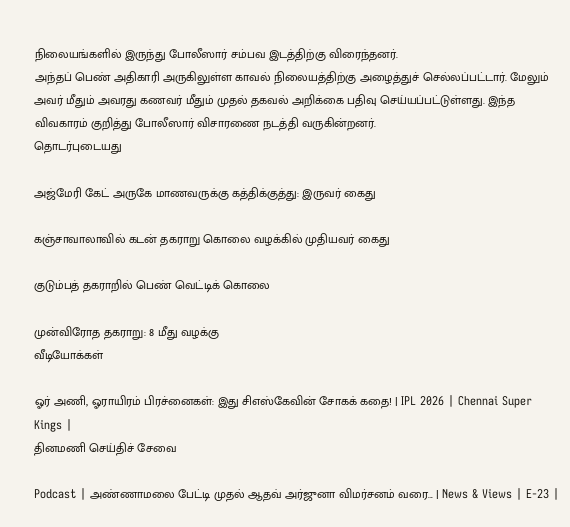நிலையங்களில் இருந்து போலீஸார் சம்பவ இடத்திற்கு விரைந்தனர்.
அந்தப் பெண் அதிகாரி அருகிலுள்ள காவல் நிலையத்திற்கு அழைத்துச் செல்லப்பட்டார். மேலும் அவர் மீதும் அவரது கணவர் மீதும் முதல் தகவல் அறிக்கை பதிவு செய்யப்பட்டுள்ளது. இந்த விவகாரம் குறித்து போலீஸார் விசாரணை நடத்தி வருகின்றனர்.
தொடர்புடையது

அஜ்மேரி கேட் அருகே மாணவருக்கு கத்திக்குத்து: இருவர் கைது

கஞ்சாவாலாவில் கடன் தகராறு கொலை வழக்கில் முதியவர் கைது

குடும்பத் தகராறில் பெண் வெட்டிக் கொலை

முன்விரோத தகராறு: 8 மீது வழக்கு
வீடியோக்கள்

ஓர் அணி, ஓராயிரம் பிரச்னைகள்: இது சிஎஸ்கேவின் சோகக் கதை! | IPL 2026 | Chennai Super Kings |
தினமணி செய்திச் சேவை

Podcast | அண்ணாமலை பேட்டி முதல் ஆதவ் அர்ஜுனா விமர்சனம் வரை... | News & Views | E-23 |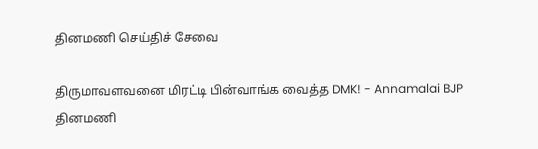தினமணி செய்திச் சேவை

திருமாவளவனை மிரட்டி பின்வாங்க வைத்த DMK! - Annamalai BJP
தினமணி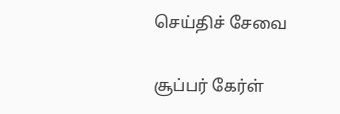செய்திச் சேவை

சூப்பர் கேர்ள்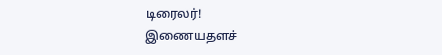டிரைலர்!
இணையதளச்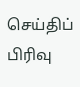செய்திப் பிரிவு